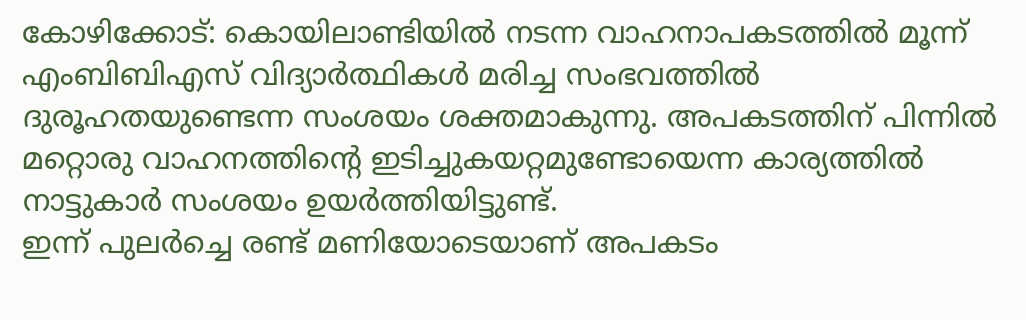കോഴിക്കോട്: കൊയിലാണ്ടിയിൽ നടന്ന വാഹനാപകടത്തിൽ മൂന്ന് എംബിബിഎസ് വിദ്യാർത്ഥികൾ മരിച്ച സംഭവത്തിൽ ദുരൂഹതയുണ്ടെന്ന സംശയം ശക്തമാകുന്നു. അപകടത്തിന് പിന്നിൽ മറ്റൊരു വാഹനത്തിന്റെ ഇടിച്ചുകയറ്റമുണ്ടോയെന്ന കാര്യത്തിൽ നാട്ടുകാർ സംശയം ഉയർത്തിയിട്ടുണ്ട്.
ഇന്ന് പുലർച്ചെ രണ്ട് മണിയോടെയാണ് അപകടം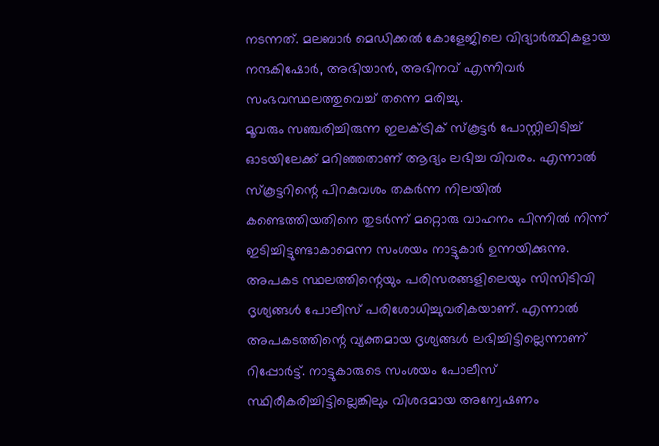നടന്നത്. മലബാർ മെഡിക്കൽ കോളേജിലെ വിദ്യാർത്ഥികളായ നന്ദകിഷോർ, അഭിയാൻ, അഭിനവ് എന്നിവർ സംഭവസ്ഥലത്തുവെച്ച് തന്നെ മരിച്ചു.
മൂവരും സഞ്ചരിച്ചിരുന്ന ഇലക്ട്രിക് സ്കൂട്ടർ പോസ്റ്റിലിടിച്ച് ഓടയിലേക്ക് മറിഞ്ഞതാണ് ആദ്യം ലഭിച്ച വിവരം. എന്നാൽ സ്കൂട്ടറിന്റെ പിറകുവശം തകർന്ന നിലയിൽ കണ്ടെത്തിയതിനെ തുടർന്ന് മറ്റൊരു വാഹനം പിന്നിൽ നിന്ന് ഇടിച്ചിട്ടുണ്ടാകാമെന്ന സംശയം നാട്ടുകാർ ഉന്നയിക്കുന്നു.
അപകട സ്ഥലത്തിന്റെയും പരിസരങ്ങളിലെയും സിസിടിവി ദൃശ്യങ്ങൾ പോലീസ് പരിശോധിച്ചുവരികയാണ്. എന്നാൽ അപകടത്തിന്റെ വ്യക്തമായ ദൃശ്യങ്ങൾ ലഭിച്ചിട്ടില്ലെന്നാണ് റിപ്പോർട്ട്. നാട്ടുകാരുടെ സംശയം പോലീസ് സ്ഥിരീകരിച്ചിട്ടില്ലെങ്കിലും വിശദമായ അന്വേഷണം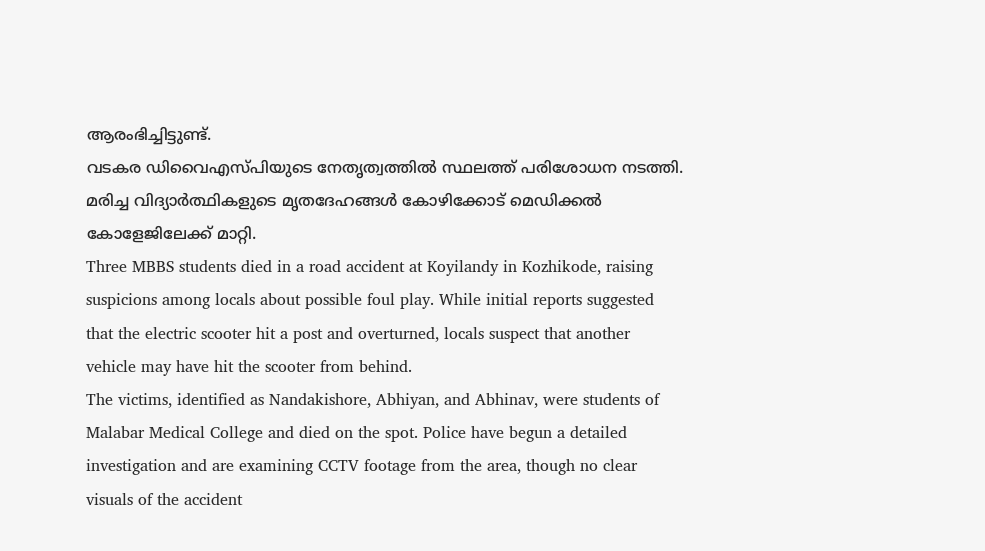ആരംഭിച്ചിട്ടുണ്ട്.
വടകര ഡിവൈഎസ്പിയുടെ നേതൃത്വത്തിൽ സ്ഥലത്ത് പരിശോധന നടത്തി. മരിച്ച വിദ്യാർത്ഥികളുടെ മൃതദേഹങ്ങൾ കോഴിക്കോട് മെഡിക്കൽ കോളേജിലേക്ക് മാറ്റി.
Three MBBS students died in a road accident at Koyilandy in Kozhikode, raising suspicions among locals about possible foul play. While initial reports suggested that the electric scooter hit a post and overturned, locals suspect that another vehicle may have hit the scooter from behind.
The victims, identified as Nandakishore, Abhiyan, and Abhinav, were students of Malabar Medical College and died on the spot. Police have begun a detailed investigation and are examining CCTV footage from the area, though no clear visuals of the accident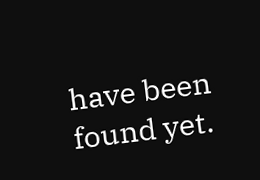have been found yet.